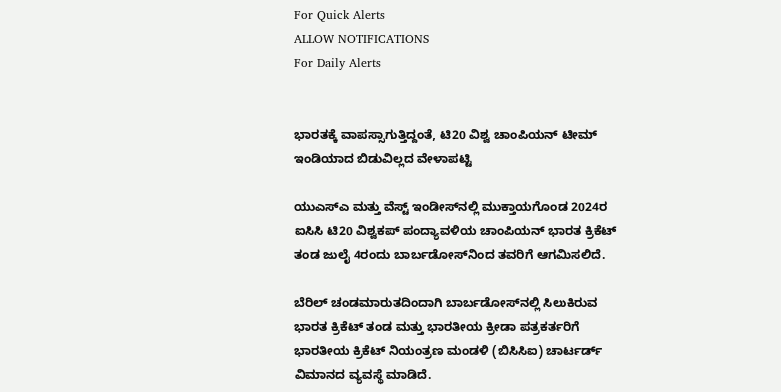For Quick Alerts
ALLOW NOTIFICATIONS
For Daily Alerts


ಭಾರತಕ್ಕೆ ವಾಪಸ್ಸಾಗುತ್ತಿದ್ದಂತೆ, ಟಿ20 ವಿಶ್ವ ಚಾಂಪಿಯನ್ ಟೀಮ್ ಇಂಡಿಯಾದ ಬಿಡುವಿಲ್ಲದ ವೇಳಾಪಟ್ಟಿ

ಯುಎಸ್ಎ ಮತ್ತು ವೆಸ್ಟ್ ಇಂಡೀಸ್‌ನಲ್ಲಿ ಮುಕ್ತಾಯಗೊಂಡ 2024ರ ಐಸಿಸಿ ಟಿ20 ವಿಶ್ವಕಪ್ ಪಂದ್ಯಾವಳಿಯ ಚಾಂಪಿಯನ್ ಭಾರತ ಕ್ರಿಕೆಟ್ ತಂಡ ಜುಲೈ 4ರಂದು ಬಾರ್ಬಡೋಸ್‌ನಿಂದ ತವರಿಗೆ ಆಗಮಿಸಲಿದೆ.

ಬೆರಿಲ್ ಚಂಡಮಾರುತದಿಂದಾಗಿ ಬಾರ್ಬಡೋಸ್‌ನಲ್ಲಿ ಸಿಲುಕಿರುವ ಭಾರತ ಕ್ರಿಕೆಟ್ ತಂಡ ಮತ್ತು ಭಾರತೀಯ ಕ್ರೀಡಾ ಪತ್ರಕರ್ತರಿಗೆ ಭಾರತೀಯ ಕ್ರಿಕೆಟ್ ನಿಯಂತ್ರಣ ಮಂಡಳಿ (ಬಿಸಿಸಿಐ) ಚಾರ್ಟರ್ಡ್ ವಿಮಾನದ ವ್ಯವಸ್ಥೆ ಮಾಡಿದೆ.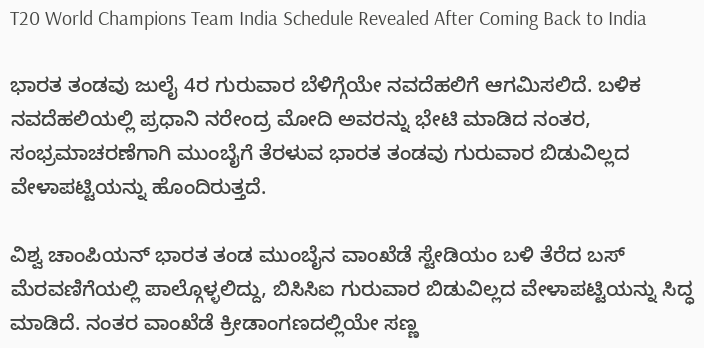T20 World Champions Team India Schedule Revealed After Coming Back to India

ಭಾರತ ತಂಡವು ಜುಲೈ 4ರ ಗುರುವಾರ ಬೆಳಿಗ್ಗೆಯೇ ನವದೆಹಲಿಗೆ ಆಗಮಿಸಲಿದೆ. ಬಳಿಕ ನವದೆಹಲಿಯಲ್ಲಿ ಪ್ರಧಾನಿ ನರೇಂದ್ರ ಮೋದಿ ಅವರನ್ನು ಭೇಟಿ ಮಾಡಿದ ನಂತರ, ಸಂಭ್ರಮಾಚರಣೆಗಾಗಿ ಮುಂಬೈಗೆ ತೆರಳುವ ಭಾರತ ತಂಡವು ಗುರುವಾರ ಬಿಡುವಿಲ್ಲದ ವೇಳಾಪಟ್ಟಿಯನ್ನು ಹೊಂದಿರುತ್ತದೆ.

ವಿಶ್ವ ಚಾಂಪಿಯನ್ ಭಾರತ ತಂಡ ಮುಂಬೈನ ವಾಂಖೆಡೆ ಸ್ಟೇಡಿಯಂ ಬಳಿ ತೆರೆದ ಬಸ್ ಮೆರವಣಿಗೆಯಲ್ಲಿ ಪಾಲ್ಗೊಳ್ಳಲಿದ್ದು, ಬಿಸಿಸಿಐ ಗುರುವಾರ ಬಿಡುವಿಲ್ಲದ ವೇಳಾಪಟ್ಟಿಯನ್ನು ಸಿದ್ಧ ಮಾಡಿದೆ. ನಂತರ ವಾಂಖೆಡೆ ಕ್ರೀಡಾಂಗಣದಲ್ಲಿಯೇ ಸಣ್ಣ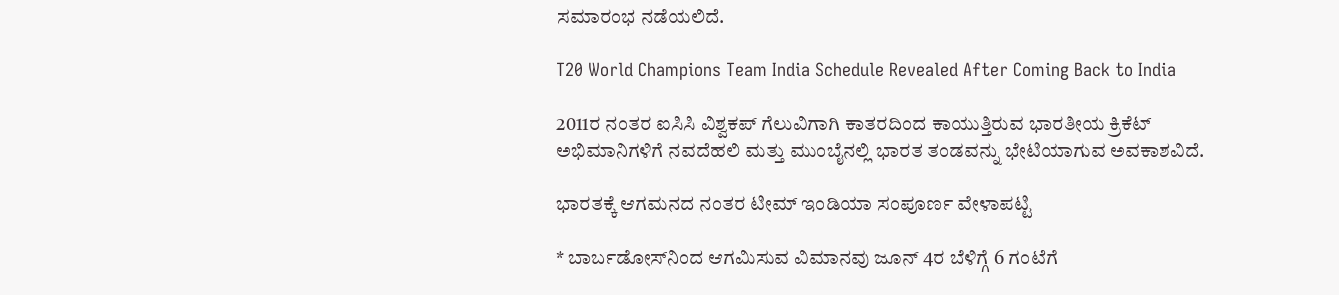ಸಮಾರಂಭ ನಡೆಯಲಿದೆ.

T20 World Champions Team India Schedule Revealed After Coming Back to India

2011ರ ನಂತರ ಐಸಿಸಿ ವಿಶ್ವಕಪ್ ಗೆಲುವಿಗಾಗಿ ಕಾತರದಿಂದ ಕಾಯುತ್ತಿರುವ ಭಾರತೀಯ ಕ್ರಿಕೆಟ್ ಅಭಿಮಾನಿಗಳಿಗೆ ನವದೆಹಲಿ ಮತ್ತು ಮುಂಬೈನಲ್ಲಿ ಭಾರತ ತಂಡವನ್ನು ಭೇಟಿಯಾಗುವ ಅವಕಾಶವಿದೆ.

ಭಾರತಕ್ಕೆ ಆಗಮನದ ನಂತರ ಟೀಮ್ ಇಂಡಿಯಾ ಸಂಪೂರ್ಣ ವೇಳಾಪಟ್ಟಿ

* ಬಾರ್ಬಡೋಸ್‌ನಿಂದ ಆಗಮಿಸುವ ವಿಮಾನವು ಜೂನ್ 4ರ ಬೆಳಿಗ್ಗೆ 6 ಗಂಟೆಗೆ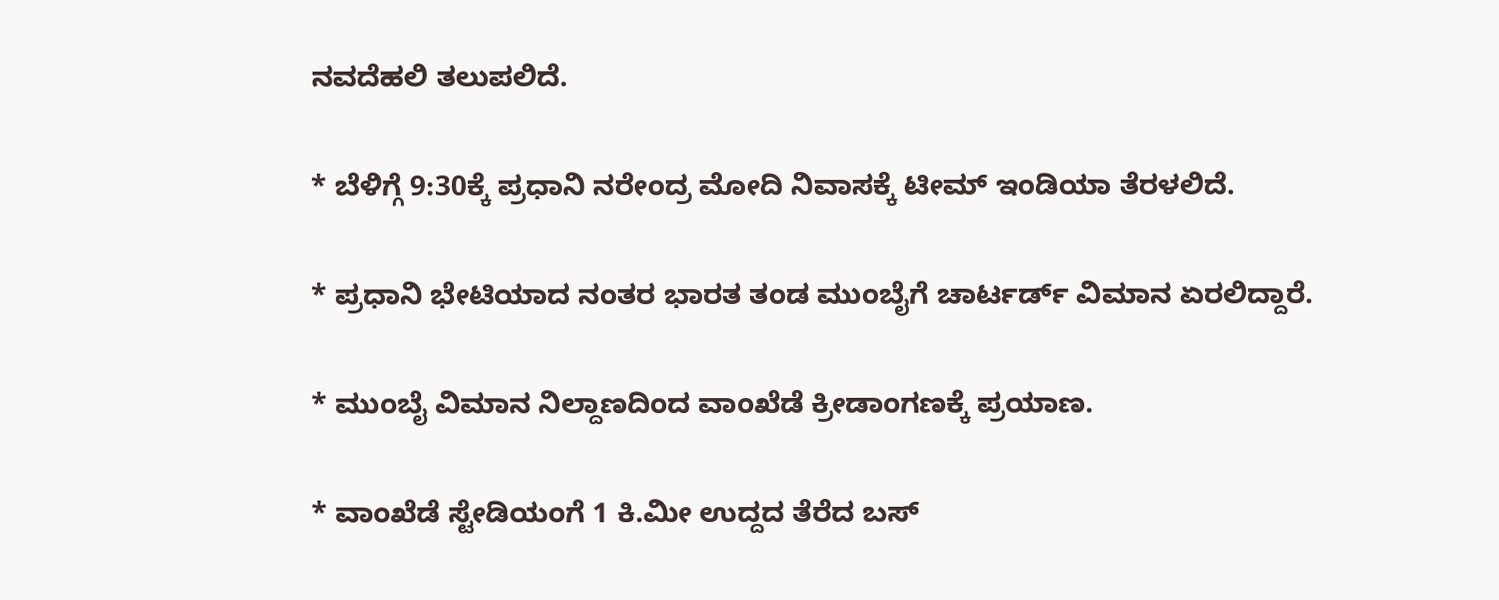ನವದೆಹಲಿ ತಲುಪಲಿದೆ.

* ಬೆಳಿಗ್ಗೆ 9:30ಕ್ಕೆ ಪ್ರಧಾನಿ ನರೇಂದ್ರ ಮೋದಿ ನಿವಾಸಕ್ಕೆ ಟೀಮ್ ಇಂಡಿಯಾ ತೆರಳಲಿದೆ.

* ಪ್ರಧಾನಿ ಭೇಟಿಯಾದ ನಂತರ ಭಾರತ ತಂಡ ಮುಂಬೈಗೆ ಚಾರ್ಟರ್ಡ್ ವಿಮಾನ ಏರಲಿದ್ದಾರೆ.

* ಮುಂಬೈ ವಿಮಾನ ನಿಲ್ದಾಣದಿಂದ ವಾಂಖೆಡೆ ಕ್ರೀಡಾಂಗಣಕ್ಕೆ ಪ್ರಯಾಣ.

* ವಾಂಖೆಡೆ ಸ್ಟೇಡಿಯಂಗೆ 1 ಕಿ.ಮೀ ಉದ್ದದ ತೆರೆದ ಬಸ್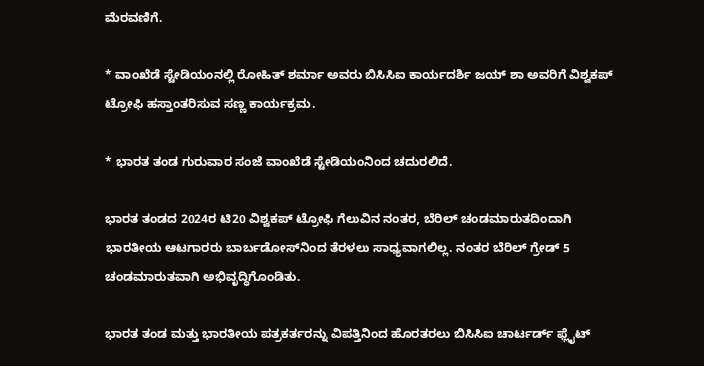ಮೆರವಣಿಗೆ.

* ವಾಂಖೆಡೆ ಸ್ಟೇಡಿಯಂನಲ್ಲಿ ರೋಹಿತ್ ಶರ್ಮಾ ಅವರು ಬಿಸಿಸಿಐ ಕಾರ್ಯದರ್ಶಿ ಜಯ್ ಶಾ ಅವರಿಗೆ ವಿಶ್ವಕಪ್ ಟ್ರೋಫಿ ಹಸ್ತಾಂತರಿಸುವ ಸಣ್ಣ ಕಾರ್ಯಕ್ರಮ.

* ಭಾರತ ತಂಡ ಗುರುವಾರ ಸಂಜೆ ವಾಂಖೆಡೆ ಸ್ಟೇಡಿಯಂನಿಂದ ಚದುರಲಿದೆ.

ಭಾರತ ತಂಡದ 2024ರ ಟಿ20 ವಿಶ್ವಕಪ್ ಟ್ರೋಫಿ ಗೆಲುವಿನ ನಂತರ, ಬೆರಿಲ್ ಚಂಡಮಾರುತದಿಂದಾಗಿ ಭಾರತೀಯ ಆಟಗಾರರು ಬಾರ್ಬಡೋಸ್‌ನಿಂದ ತೆರಳಲು ಸಾಧ್ಯವಾಗಲಿಲ್ಲ. ನಂತರ ಬೆರಿಲ್ ಗ್ರೇಡ್ 5 ಚಂಡಮಾರುತವಾಗಿ ಅಭಿವೃದ್ಧಿಗೊಂಡಿತು.

ಭಾರತ ತಂಡ ಮತ್ತು ಭಾರತೀಯ ಪತ್ರಕರ್ತರನ್ನು ವಿಪತ್ತಿನಿಂದ ಹೊರತರಲು ಬಿಸಿಸಿಐ ಚಾರ್ಟರ್ಡ್ ಫ್ಲೈಟ್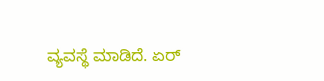ವ್ಯವಸ್ಥೆ ಮಾಡಿದೆ. ಏರ್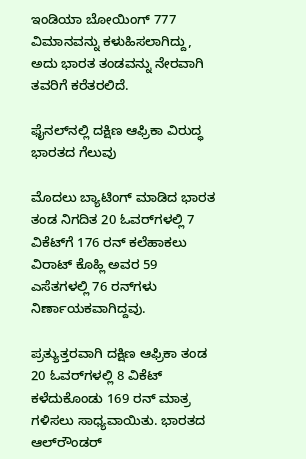ಇಂಡಿಯಾ ಬೋಯಿಂಗ್ 777 ವಿಮಾನವನ್ನು ಕಳುಹಿಸಲಾಗಿದ್ದು, ಅದು ಭಾರತ ತಂಡವನ್ನು ನೇರವಾಗಿ ತವರಿಗೆ ಕರೆತರಲಿದೆ.

ಫೈನಲ್‌ನಲ್ಲಿ ದಕ್ಷಿಣ ಆಫ್ರಿಕಾ ವಿರುದ್ಧ ಭಾರತದ ಗೆಲುವು

ಮೊದಲು ಬ್ಯಾಟಿಂಗ್ ಮಾಡಿದ ಭಾರತ ತಂಡ ನಿಗದಿತ 20 ಓವರ್‌ಗಳಲ್ಲಿ 7 ವಿಕೆಟ್‌ಗೆ 176 ರನ್ ಕಲೆಹಾಕಲು ವಿರಾಟ್ ಕೊಹ್ಲಿ ಅವರ 59 ಎಸೆತಗಳಲ್ಲಿ 76 ರನ್‌ಗಳು ನಿರ್ಣಾಯಕವಾಗಿದ್ದವು.

ಪ್ರತ್ಯುತ್ತರವಾಗಿ ದಕ್ಷಿಣ ಆಫ್ರಿಕಾ ತಂಡ 20 ಓವರ್‌ಗಳಲ್ಲಿ 8 ವಿಕೆಟ್ ಕಳೆದುಕೊಂಡು 169 ರನ್ ಮಾತ್ರ ಗಳಿಸಲು ಸಾಧ್ಯವಾಯಿತು. ಭಾರತದ ಆಲ್‌ರೌಂಡರ್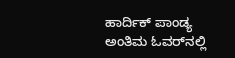ಹಾರ್ದಿಕ್ ಪಾಂಡ್ಯ ಅಂತಿಮ ಓವರ್‌ನಲ್ಲಿ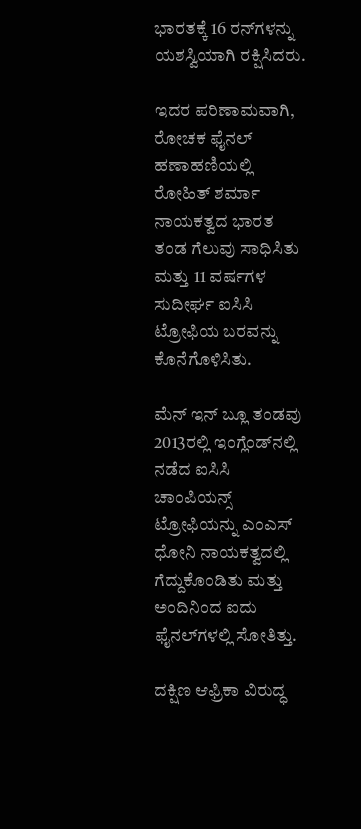ಭಾರತಕ್ಕೆ 16 ರನ್‌ಗಳನ್ನು ಯಶಸ್ವಿಯಾಗಿ ರಕ್ಷಿಸಿದರು.

ಇದರ ಪರಿಣಾಮವಾಗಿ, ರೋಚಕ ಫೈನಲ್ ಹಣಾಹಣಿಯಲ್ಲಿ ರೋಹಿತ್ ಶರ್ಮಾ ನಾಯಕತ್ವದ ಭಾರತ ತಂಡ ಗೆಲುವು ಸಾಧಿಸಿತು ಮತ್ತು 11 ವರ್ಷಗಳ ಸುದೀರ್ಘ ಐಸಿಸಿ ಟ್ರೋಫಿಯ ಬರವನ್ನು ಕೊನೆಗೊಳಿಸಿತು.

ಮೆನ್ ಇನ್ ಬ್ಲೂ ತಂಡವು 2013ರಲ್ಲಿ ಇಂಗ್ಲೆಂಡ್‌ನಲ್ಲಿ ನಡೆದ ಐಸಿಸಿ ಚಾಂಪಿಯನ್ಸ್ ಟ್ರೋಫಿಯನ್ನು ಎಂಎಸ್ ಧೋನಿ ನಾಯಕತ್ವದಲ್ಲಿ ಗೆದ್ದುಕೊಂಡಿತು ಮತ್ತು ಅಂದಿನಿಂದ ಐದು ಫೈನಲ್‌ಗಳಲ್ಲಿ ಸೋತಿತ್ತು.

ದಕ್ಷಿಣ ಆಫ್ರಿಕಾ ವಿರುದ್ಧ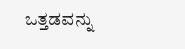ಒತ್ತಡವನ್ನು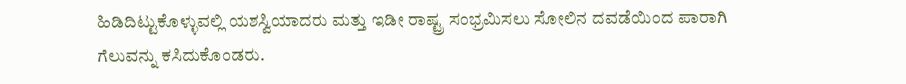ಹಿಡಿದಿಟ್ಟುಕೊಳ್ಳುವಲ್ಲಿ ಯಶಸ್ವಿಯಾದರು ಮತ್ತು ಇಡೀ ರಾಷ್ಟ್ರ ಸಂಭ್ರಮಿಸಲು ಸೋಲಿನ ದವಡೆಯಿಂದ ಪಾರಾಗಿ ಗೆಲುವನ್ನು ಕಸಿದುಕೊಂಡರು.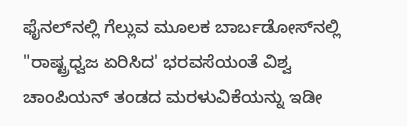ಫೈನಲ್‌ನಲ್ಲಿ ಗೆಲ್ಲುವ ಮೂಲಕ ಬಾರ್ಬಡೋಸ್‌ನಲ್ಲಿ "ರಾಷ್ಟ್ರಧ್ವಜ ಏರಿಸಿದ' ಭರವಸೆಯಂತೆ ವಿಶ್ವ ಚಾಂಪಿಯನ್ ತಂಡದ ಮರಳುವಿಕೆಯನ್ನು ಇಡೀ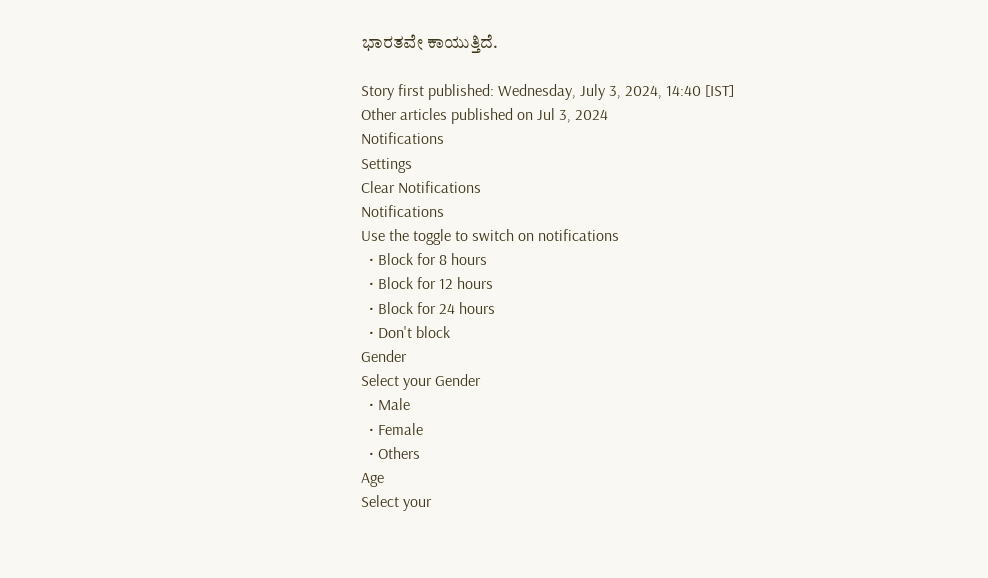ಭಾರತವೇ ಕಾಯುತ್ತಿದೆ.

Story first published: Wednesday, July 3, 2024, 14:40 [IST]
Other articles published on Jul 3, 2024
Notifications
Settings
Clear Notifications
Notifications
Use the toggle to switch on notifications
  • Block for 8 hours
  • Block for 12 hours
  • Block for 24 hours
  • Don't block
Gender
Select your Gender
  • Male
  • Female
  • Others
Age
Select your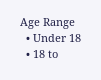Age Range
  • Under 18
  • 18 to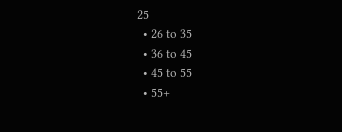25
  • 26 to 35
  • 36 to 45
  • 45 to 55
  • 55+